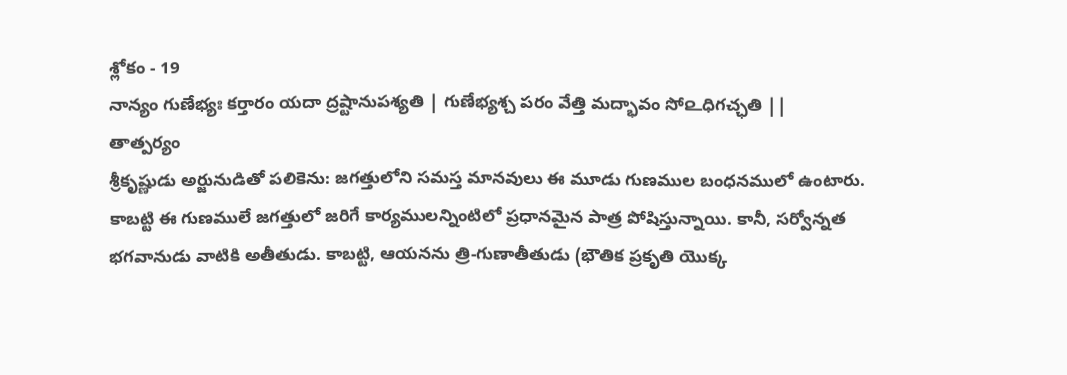శ్లోకం - 19
నాన్యం గుణేభ్యః కర్తారం యదా ద్రష్టానుపశ్యతి | గుణేభ్యశ్చ పరం వేత్తి మద్భావం సో௨ధిగచ్ఛతి ||
తాత్పర్యం
శ్రీకృష్ణుడు అర్జునుడితో పలికెను: జగత్తులోని సమస్త మానవులు ఈ మూడు గుణముల బంధనములో ఉంటారు. కాబట్టి ఈ గుణములే జగత్తులో జరిగే కార్యములన్నింటిలో ప్రధానమైన పాత్ర పోషిస్తున్నాయి. కానీ, సర్వోన్నత భగవానుడు వాటికి అతీతుడు. కాబట్టి, ఆయనను త్రి-గుణాతీతుడు (భౌతిక ప్రకృతి యొక్క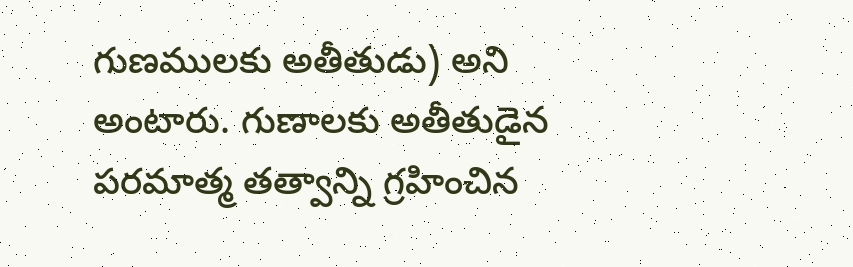గుణములకు అతీతుడు) అని అంటారు. గుణాలకు అతీతుడైన పరమాత్మ తత్వాన్ని గ్రహించిన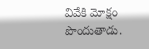వివేకి మోక్షం పొందుతాడు.